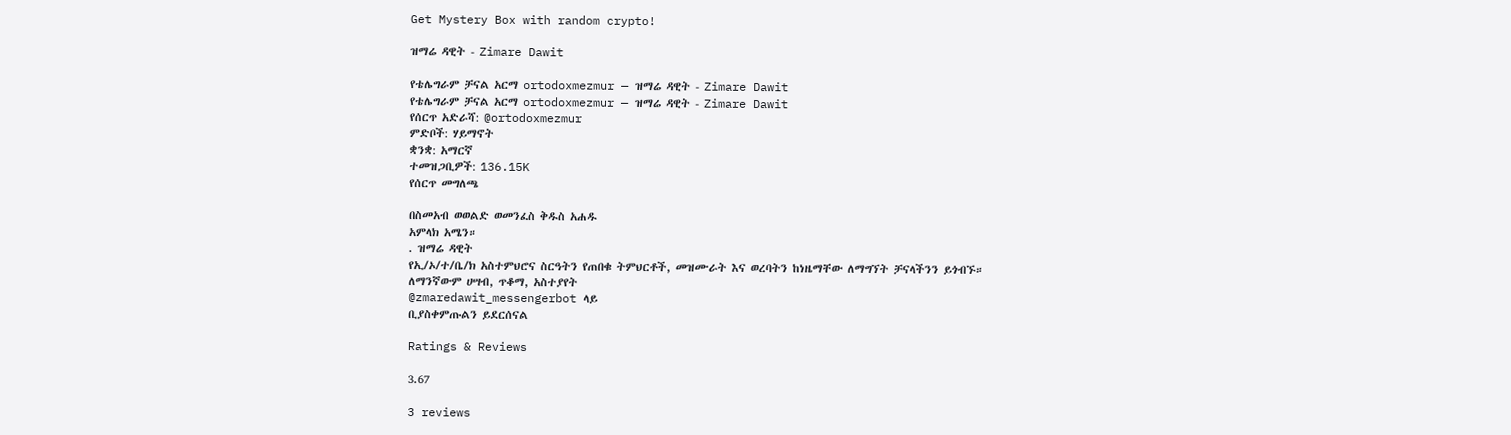Get Mystery Box with random crypto!

ዝማሬ ዳዊት - Zimare Dawit

የቴሌግራም ቻናል አርማ ortodoxmezmur — ዝማሬ ዳዊት - Zimare Dawit
የቴሌግራም ቻናል አርማ ortodoxmezmur — ዝማሬ ዳዊት - Zimare Dawit
የሰርጥ አድራሻ: @ortodoxmezmur
ምድቦች: ሃይማኖት
ቋንቋ: አማርኛ
ተመዝጋቢዎች: 136.15K
የሰርጥ መግለጫ

በስመአብ ወወልድ ወመንፈስ ቅዱስ አሐዱ
አምላክ አሜን።
. ዝማሬ ዳዊት
የኢ/ኦ/ተ/ቤ/ክ አስተምህሮና ስርዓትን የጠበቁ ትምህርቶች, መዝሙራት እና ወረባትን ከነዜማቸው ለማግኘት ቻናላችንን ይጎብኙ።
ለማንኛውም ሀሣብ, ጥቆማ, አስተያየት
@zmaredawit_messengerbot ላይ
ቢያስቀምጡልን ይደርሰናል

Ratings & Reviews

3.67

3 reviews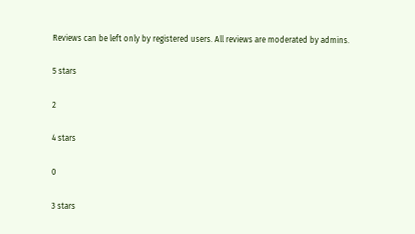Reviews can be left only by registered users. All reviews are moderated by admins.

5 stars

2

4 stars

0

3 stars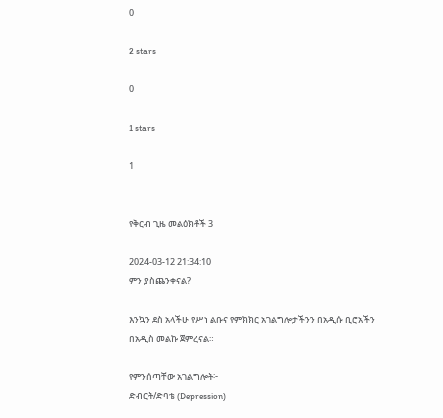0

2 stars

0

1 stars

1


የቅርብ ጊዜ መልዕክቶች 3

2024-03-12 21:34:10
ምን ያስጨንቀናል?

እንኳን ደስ አላችሁ የሥነ ልቡና የምክክር አገልግሎታችንን በአዲሱ ቢሮአችን በአዲስ መልኩ ጀምረናል።

የምንሰጣቸው አገልግሎት፦
ድብርት/ድባቴ (Depression)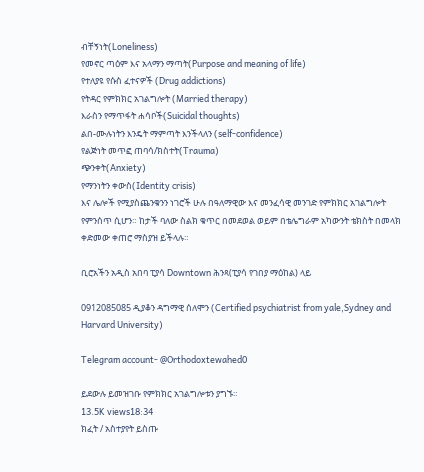ብቸኝነት(Loneliness)
የመኖር ጣዕም እና አላማን ማጣት(Purpose and meaning of life)
የተለያዩ የሱስ ፈተናዎች (Drug addictions)
የትዳር የምክክር አገልግሎት (Married therapy)
እራስን የማጥፋት ሐሳቦች(Suicidal thoughts)
ልበ-ሙሉነትን እንዴት ማምጣት እንችላለን (self-confidence)
የልጅነት መጥፎ ጠባሳ/ክስተት(Trauma)
ጭንቀት(Anxiety)
የማንነትን ቀውስ(Identity crisis)
እና ሌሎች የሚያስጨንቁንን ነገሮች ሁሉ በዓለማዊው እና መንፈሳዊ መንገድ የምክክር አገልግሎት የምንሰጥ ሲሆን። ከታች ባለው ስልክ ቁጥር በመደወል ወይም በቴሌግራም አካውንት ቴክስት በመላክ ቀድመው ቀጠሮ ማስያዝ ይችላሉ።

ቢሮአችን አዲስ አበባ ፒያሳ Downtown ሕንጻ(ፒያሳ የገበያ ማዕከል) ላይ

0912085085 ዲያቆን ዳግማዊ ሰለሞን (Certified psychiatrist from yale,Sydney and Harvard University)

Telegram account- @Orthodoxtewahed0

ይደውሉ ይመዝገቡ የምክክር አገልግሎቱን ያግኙ።
13.5K views18:34
ክፈት / አስተያየት ይስጡ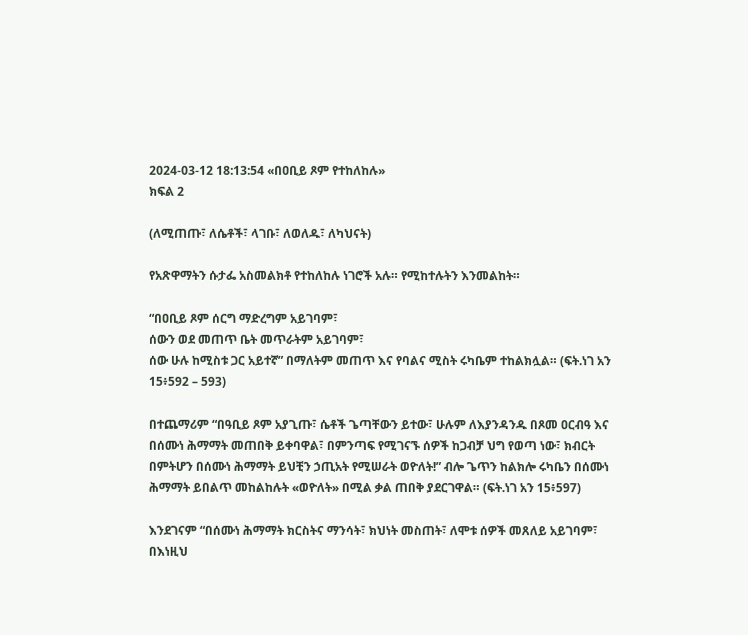2024-03-12 18:13:54 «በዐቢይ ጾም የተከለከሉ»
ክፍል 2

(ለሚጠጡ፣ ለሴቶች፣ ላገቡ፣ ለወለዱ፣ ለካህናት)

የአጽዋማትን ሱታፌ አስመልክቶ የተከለከሉ ነገሮች አሉ። የሚከተሉትን እንመልከት።

“በዐቢይ ጾም ሰርግ ማድረግም አይገባም፣
ሰውን ወደ መጠጥ ቤት መጥራትም አይገባም፣
ሰው ሁሉ ከሚስቱ ጋር አይተኛ” በማለትም መጠጥ እና የባልና ሚስት ሩካቤም ተከልክሏል። (ፍት.ነገ አን 15፥592 – 593)

በተጨማሪም “በዓቢይ ጾም አያጊጡ፣ ሴቶች ጌጣቸውን ይተው፣ ሁሉም ለእያንዳንዱ በጾመ ዐርብዓ እና በሰሙነ ሕማማት መጠበቅ ይቀባዋል፣ በምንጣፍ የሚገናኙ ሰዎች ከጋብቻ ህግ የወጣ ነው፣ ክብርት በምትሆን በሰሙነ ሕማማት ይህቺን ኃጢአት የሚሠራት ወዮለት!” ብሎ ጌጥን ከልክሎ ሩካቤን በሰሙነ ሕማማት ይበልጥ መከልከሉት «ወዮለት» በሚል ቃል ጠበቅ ያደርገዋል። (ፍት.ነገ አን 15፥597)

እንደገናም “በሰሙነ ሕማማት ክርስትና ማንሳት፣ ክህነት መስጠት፣ ለሞቱ ሰዎች መጸለይ አይገባም፣ በእነዚህ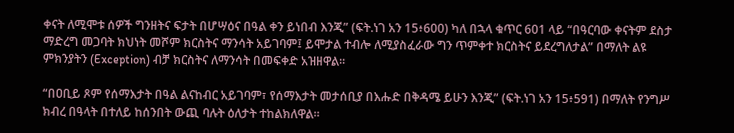ቀናት ለሚሞቱ ሰዎች ግንዘትና ፍታት በሆሣዕና በዓል ቀን ይነበብ እንጂ” (ፍት.ነገ አን 15፥600) ካለ በኋላ ቁጥር 601 ላይ “በዓርባው ቀናትም ደስታ ማድረግ መጋባት ክህነት መሾም ክርስትና ማንሳት አይገባም፤ ይሞታል ተብሎ ለሚያስፈራው ግን ጥምቀተ ክርስትና ይደረግለታል” በማለት ልዩ ምክንያትን (Exception) ብቻ ክርስትና ለማንሳት በመፍቀድ አዝዘዋል።

“በዐቢይ ጾም የሰማእታት በዓል ልናከብር አይገባም፣ የሰማእታት መታሰቢያ በእሑድ በቅዳሜ ይሁን እንጂ” (ፍት.ነገ አን 15፥591) በማለት የንግሥ ክብረ በዓላት በተለይ ከሰንበት ውጪ ባሉት ዕለታት ተከልክለዋል።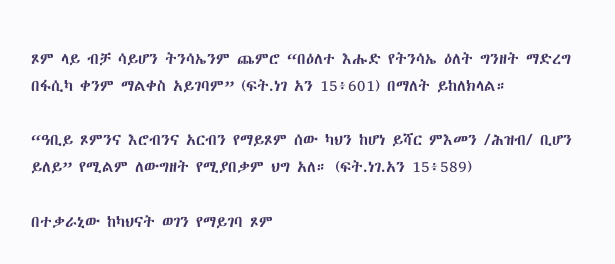ጾም ላይ ብቻ ሳይሆን ትንሳኤንም ጨምሮ “በዕለተ እሑድ የትንሳኤ ዕለት ግንዘት ማድረግ በፋሲካ ቀንም ማልቀስ አይገባም” (ፍት.ነገ አን 15፥601) በማለት ይከለክላል።

“ዓቢይ ጾምንና እሮብንና አርብን የማይጾም ሰው ካህን ከሆነ ይሻር ምእመን /ሕዝብ/ ቢሆን ይለይ” የሚልም ለውግዘት የሚያበቃም ህግ አለ። (ፍት.ነገ.አን 15፥589)

በተቃራኒው ከካህናት ወገን የማይገባ ጾም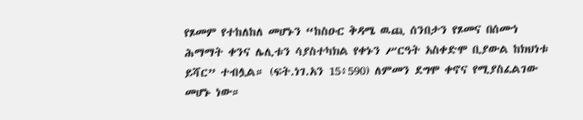የጾመም የተከለከለ መሆኑን “ከስዑር ቅዳሜ ዉጪ ሰንበታን የጾመና በሰሙነ ሕማማት ቀንና ሌሊቱን ሳያስተካክል የቀኑን ሥርዓት አስቀድሞ ቢያውል ከክህነቱ ይሻር” ተብሏል። (ፍት.ነገ.አን 15፥590) ለምመን ደግሞ ቀኖና የሚያስፈልገው መሆኑ ነው።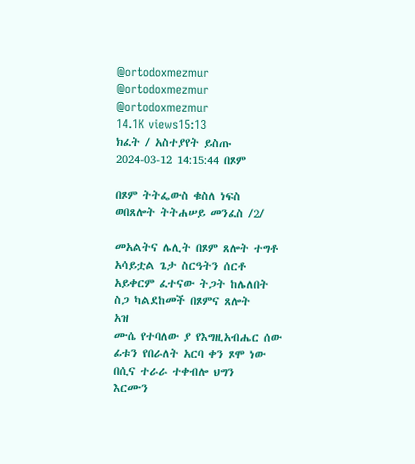@ortodoxmezmur
@ortodoxmezmur
@ortodoxmezmur
14.1K views15:13
ክፈት / አስተያየት ይስጡ
2024-03-12 14:15:44 በጾም

በጾም ትትፌውስ ቁስለ ነፍስ
ወበጸሎት ትትሐሠይ መንፈስ /2/

መአልትና ሌሊት በጾም ጸሎት ተግቶ
አሳይቷል ጌታ ስርዓትን ሰርቶ
አይቀርም ፈተናው ትጋት ከሌለበት
ስጋ ካልደከመች በጾምና ጸሎት
አዝ
ሙሴ የተባለው ያ የእግዚአብሔር ሰው
ፊቱን የበራለት አርባ ቀን ጾሞ ነው
በሲና ተራራ ተቀብሎ ህግን
እርሙን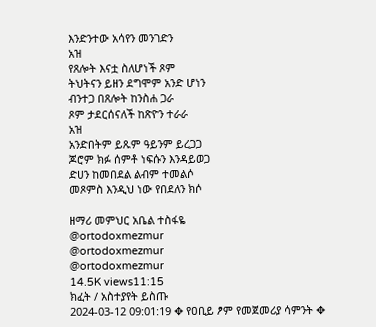እንድንተው አሳየን መንገድን
አዝ
የጸሎት እናቷ ስለሆነች ጾም
ትህትናን ይዘን ደግሞም አንድ ሆነን
ብንተጋ በጸሎት ከንስሐ ጋራ
ጾም ታደርሰናለች ከጽዮን ተራራ
አዝ
አንድበትም ይጹም ዓይንም ይረጋጋ
ጆሮም ክፉ ሰምቶ ነፍሱን እንዳይወጋ
ድሀን ከመበደል ልብም ተመልሶ
መጾምስ እንዲህ ነው የበደለን ክሶ

ዘማሪ መምህር አቤል ተስፋዬ
@ortodoxmezmur
@ortodoxmezmur
@ortodoxmezmur
14.5K views11:15
ክፈት / አስተያየት ይስጡ
2024-03-12 09:01:19 ✥ የዐቢይ ፆም የመጀመሪያ ሳምንት ✥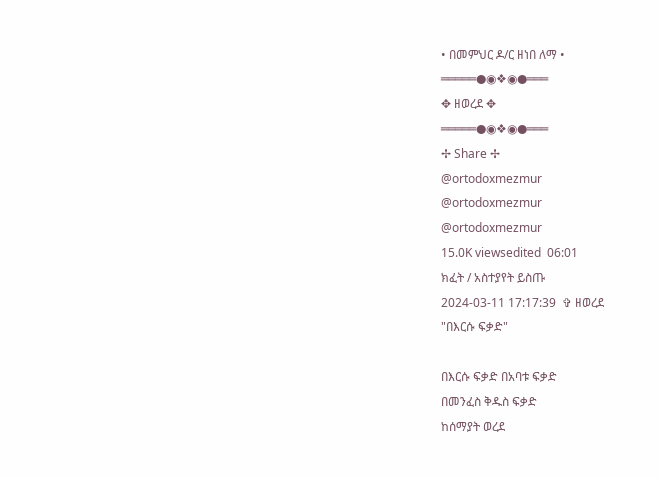• በመምህር ዶ/ር ዘነበ ለማ •
═════●◉❖◉●═══
✥ ዘወረደ ✥
═════●◉❖◉●═══
✢ Share ✢
@ortodoxmezmur
@ortodoxmezmur
@ortodoxmezmur
15.0K viewsedited  06:01
ክፈት / አስተያየት ይስጡ
2024-03-11 17:17:39  ✞ ዘወረደ
"በእርሱ ፍቃድ"

በእርሱ ፍቃድ በአባቱ ፍቃድ
በመንፈስ ቅዱስ ፍቃድ
ከሰማያት ወረደ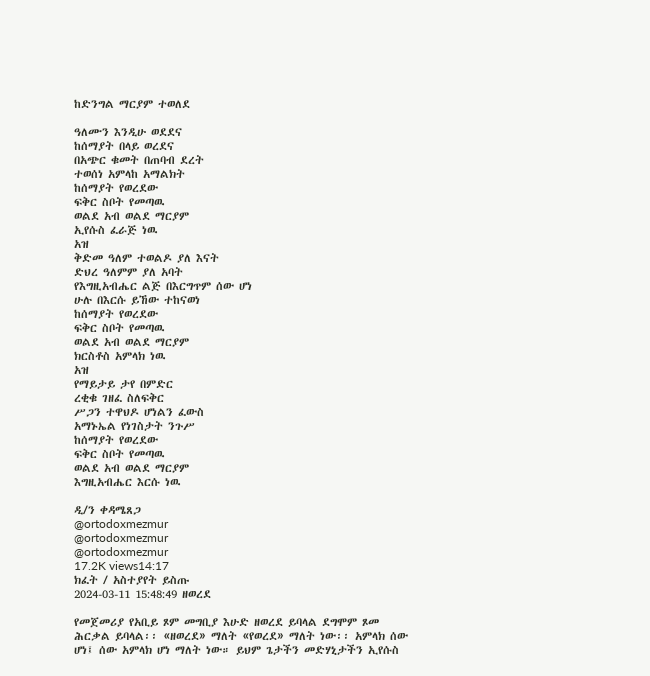ከድንግል ማርያም ተወለደ

ዓለሙን እንዲሁ ወደደና
ከሰማያት በላይ ወረደና
በአጭር ቁመት በጠባብ ደረት
ተወሰነ አምላከ አማልክት
ከሰማያት የወረደው
ፍቅር ስቦት የመጣዉ
ወልደ አብ ወልደ ማርያም
ኢየሱስ ፈራጅ ነዉ
አዝ
ቅድመ ዓለም ተወልዶ ያለ እናት
ድህረ ዓለምም ያለ አባት
የእግዚአብሔር ልጅ በእርግጥም ሰው ሆነ
ሁሉ በእርሱ ይኸው ተከናወነ
ከሰማያት የወረደው
ፍቅር ስቦት የመጣዉ
ወልደ አብ ወልደ ማርያም
ክርስቶስ አምላክ ነዉ
አዝ
የማይታይ ታየ በምድር
ረቂቁ ገዘፈ ስለፍቅር
ሥጋን ተዋህዶ ሆነልን ፈውስ
አማኑኤል የነገስታት ንጉሥ
ከሰማያት የወረደው
ፍቅር ስቦት የመጣዉ
ወልደ አብ ወልደ ማርያም
እግዚአብሔር እርሱ ነዉ

ዲ/ን ቀዳሜጸጋ
@ortodoxmezmur
@ortodoxmezmur
@ortodoxmezmur
17.2K views14:17
ክፈት / አስተያየት ይስጡ
2024-03-11 15:48:49 ዘወረደ

የመጀመሪያ የአቢይ ጾም መግቢያ እሁድ ዘወረደ ይባላል ደግሞም ጾመ ሕርቃል ይባላል፡፡ «ዘወረደ» ማለት «የወረደ» ማለት ነው፡፡ አምላክ ሰው ሆነ፤ ሰው አምላክ ሆነ ማለት ነው። ይህም ጌታችን መድሃኒታችን ኢየሱስ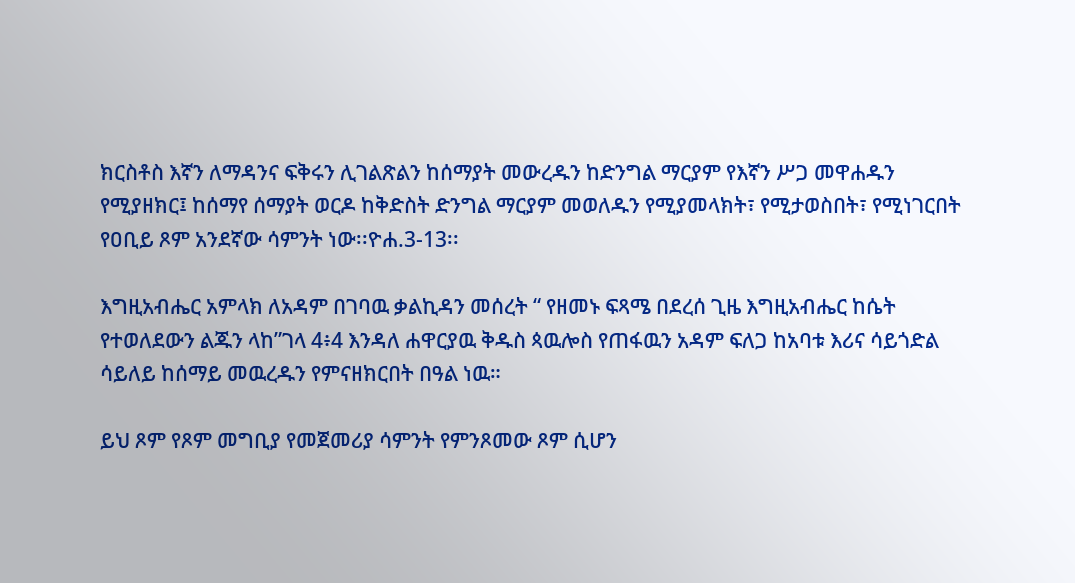ክርስቶስ እኛን ለማዳንና ፍቅሩን ሊገልጽልን ከሰማያት መውረዱን ከድንግል ማርያም የእኛን ሥጋ መዋሐዱን የሚያዘክር፤ ከሰማየ ሰማያት ወርዶ ከቅድስት ድንግል ማርያም መወለዱን የሚያመላክት፣ የሚታወስበት፣ የሚነገርበት የዐቢይ ጾም አንደኛው ሳምንት ነው፡፡ዮሐ.3-13፡፡

እግዚአብሔር አምላክ ለአዳም በገባዉ ቃልኪዳን መሰረት “ የዘመኑ ፍጻሜ በደረሰ ጊዜ እግዚአብሔር ከሴት የተወለደውን ልጁን ላከ”ገላ 4፥4 እንዳለ ሐዋርያዉ ቅዱስ ጳዉሎስ የጠፋዉን አዳም ፍለጋ ከአባቱ እሪና ሳይጎድል ሳይለይ ከሰማይ መዉረዱን የምናዘክርበት በዓል ነዉ።

ይህ ጾም የጾም መግቢያ የመጀመሪያ ሳምንት የምንጾመው ጾም ሲሆን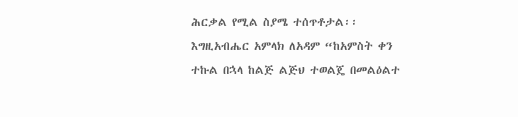ሕርቃል የሚል ስያሜ ተሰጥቶታል፡፡ እግዚአብሔር አምላክ ለአዳም “ከአምስት ቀን ተኩል በኋላ ከልጅ ልጅህ ተወልጄ በመልዕልተ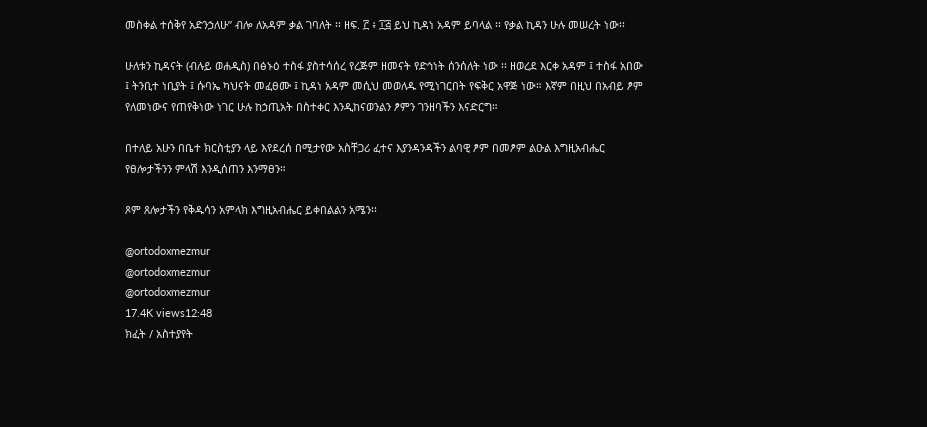መስቀል ተሰቅየ አድንኃለሁ” ብሎ ለአዳም ቃል ገባለት ፡፡ ዘፍ. ፫ ፥ ፲፭ ይህ ኪዳነ አዳም ይባላል ፡፡ የቃል ኪዳን ሁሉ መሠረት ነው፡፡

ሁለቱን ኪዳናት (ብሉይ ወሐዲስ) በፅኑዕ ተስፋ ያስተሳሰረ የረጅም ዘመናት የድኅነት ሰንሰለት ነው ፡፡ ዘወረደ እርቀ አዳም ፤ ተስፋ አበው ፤ ትንቢተ ነቢያት ፤ ሱባኤ ካህናት መፈፀሙ ፤ ኪዳነ አዳም መሲህ መወለዱ የሚነገርበት የፍቅር አዋጅ ነው። እኛም በዚህ በአብይ ፆም የለመነውና የጠየቅነው ነገር ሁሉ ከኃጢአት በስተቀር እንዲከናወንልን ፆምን ገንዘባችን እናድርግ።

በተለይ አሁን በቤተ ክርስቲያን ላይ እየደረሰ በሚታየው አስቸጋሪ ፈተና እያንዳንዳችን ልባዊ ፆም በመፆም ልዑል እግዚአብሔር የፀሎታችንን ምላሽ እንዲሰጠን እንማፀን።

ጾም ጸሎታችን የቅዱሳን አምላክ እግዚአብሔር ይቀበልልን አሜን፡፡

@ortodoxmezmur
@ortodoxmezmur
@ortodoxmezmur
17.4K views12:48
ክፈት / አስተያየት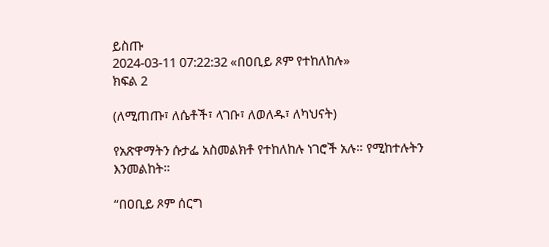ይስጡ
2024-03-11 07:22:32 «በዐቢይ ጾም የተከለከሉ»
ክፍል 2

(ለሚጠጡ፣ ለሴቶች፣ ላገቡ፣ ለወለዱ፣ ለካህናት)

የአጽዋማትን ሱታፌ አስመልክቶ የተከለከሉ ነገሮች አሉ። የሚከተሉትን እንመልከት።

“በዐቢይ ጾም ሰርግ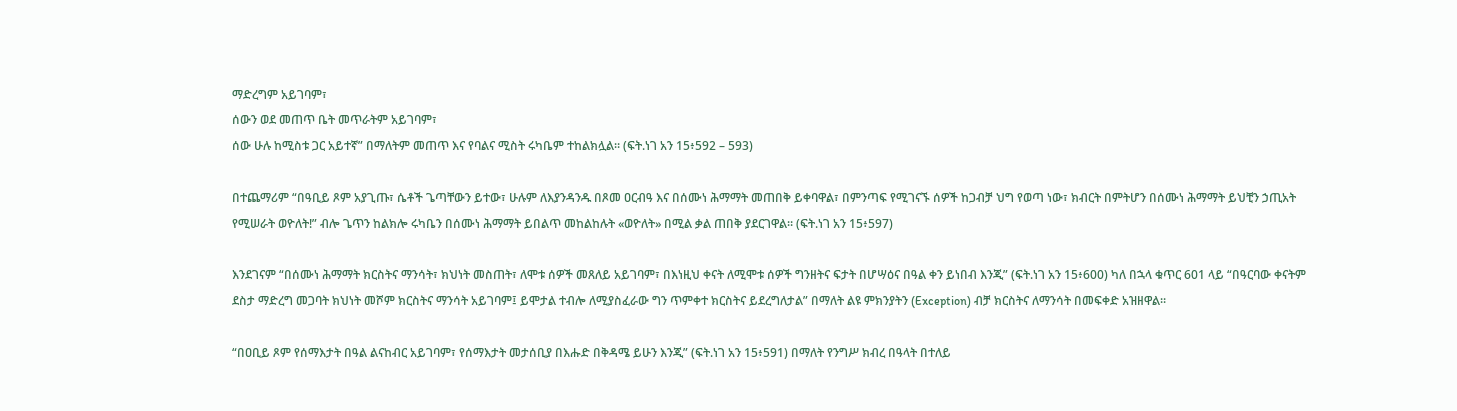ማድረግም አይገባም፣
ሰውን ወደ መጠጥ ቤት መጥራትም አይገባም፣
ሰው ሁሉ ከሚስቱ ጋር አይተኛ” በማለትም መጠጥ እና የባልና ሚስት ሩካቤም ተከልክሏል። (ፍት.ነገ አን 15፥592 – 593)

በተጨማሪም “በዓቢይ ጾም አያጊጡ፣ ሴቶች ጌጣቸውን ይተው፣ ሁሉም ለእያንዳንዱ በጾመ ዐርብዓ እና በሰሙነ ሕማማት መጠበቅ ይቀባዋል፣ በምንጣፍ የሚገናኙ ሰዎች ከጋብቻ ህግ የወጣ ነው፣ ክብርት በምትሆን በሰሙነ ሕማማት ይህቺን ኃጢአት የሚሠራት ወዮለት!” ብሎ ጌጥን ከልክሎ ሩካቤን በሰሙነ ሕማማት ይበልጥ መከልከሉት «ወዮለት» በሚል ቃል ጠበቅ ያደርገዋል። (ፍት.ነገ አን 15፥597)

እንደገናም “በሰሙነ ሕማማት ክርስትና ማንሳት፣ ክህነት መስጠት፣ ለሞቱ ሰዎች መጸለይ አይገባም፣ በእነዚህ ቀናት ለሚሞቱ ሰዎች ግንዘትና ፍታት በሆሣዕና በዓል ቀን ይነበብ እንጂ” (ፍት.ነገ አን 15፥600) ካለ በኋላ ቁጥር 601 ላይ “በዓርባው ቀናትም ደስታ ማድረግ መጋባት ክህነት መሾም ክርስትና ማንሳት አይገባም፤ ይሞታል ተብሎ ለሚያስፈራው ግን ጥምቀተ ክርስትና ይደረግለታል” በማለት ልዩ ምክንያትን (Exception) ብቻ ክርስትና ለማንሳት በመፍቀድ አዝዘዋል።

“በዐቢይ ጾም የሰማእታት በዓል ልናከብር አይገባም፣ የሰማእታት መታሰቢያ በእሑድ በቅዳሜ ይሁን እንጂ” (ፍት.ነገ አን 15፥591) በማለት የንግሥ ክብረ በዓላት በተለይ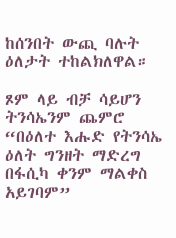ከሰንበት ውጪ ባሉት ዕለታት ተከልክለዋል።

ጾም ላይ ብቻ ሳይሆን ትንሳኤንም ጨምሮ “በዕለተ እሑድ የትንሳኤ ዕለት ግንዘት ማድረግ በፋሲካ ቀንም ማልቀስ አይገባም”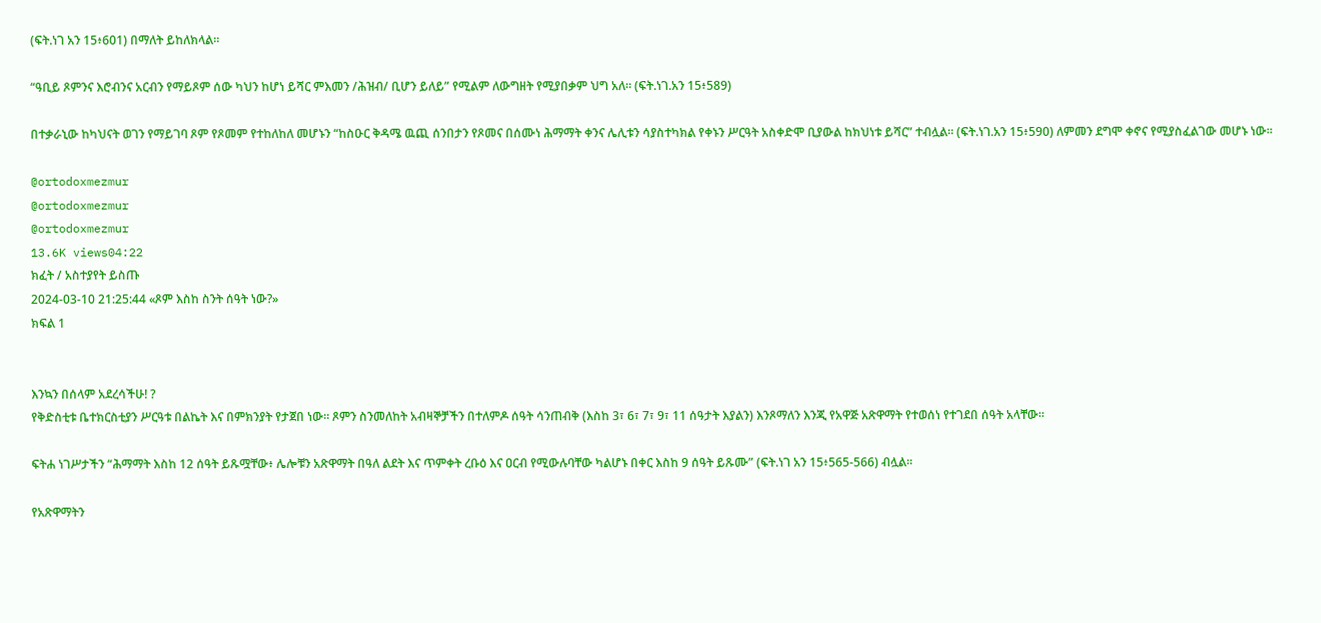(ፍት.ነገ አን 15፥601) በማለት ይከለክላል።

“ዓቢይ ጾምንና እሮብንና አርብን የማይጾም ሰው ካህን ከሆነ ይሻር ምእመን /ሕዝብ/ ቢሆን ይለይ” የሚልም ለውግዘት የሚያበቃም ህግ አለ። (ፍት.ነገ.አን 15፥589)

በተቃራኒው ከካህናት ወገን የማይገባ ጾም የጾመም የተከለከለ መሆኑን “ከስዑር ቅዳሜ ዉጪ ሰንበታን የጾመና በሰሙነ ሕማማት ቀንና ሌሊቱን ሳያስተካክል የቀኑን ሥርዓት አስቀድሞ ቢያውል ከክህነቱ ይሻር” ተብሏል። (ፍት.ነገ.አን 15፥590) ለምመን ደግሞ ቀኖና የሚያስፈልገው መሆኑ ነው።

@ortodoxmezmur
@ortodoxmezmur
@ortodoxmezmur
13.6K views04:22
ክፈት / አስተያየት ይስጡ
2024-03-10 21:25:44 «ጾም እስከ ስንት ሰዓት ነው?»
ክፍል 1


እንኳን በሰላም አደረሳችሁ! ?
የቅድስቲቱ ቤተክርስቲያን ሥርዓቱ በልኬት እና በምክንያት የታጀበ ነው። ጾምን ስንመለከት አብዛኞቻችን በተለምዶ ሰዓት ሳንጠብቅ (እስከ 3፣ 6፣ 7፣ 9፣ 11 ሰዓታት እያልን) እንጾማለን እንጂ የአዋጅ አጽዋማት የተወሰነ የተገደበ ሰዓት አላቸው።

ፍትሐ ነገሥታችን “ሕማማት እስከ 12 ሰዓት ይጹሟቸው፥ ሌሎቹን አጽዋማት በዓለ ልደት እና ጥምቀት ረቡዕ እና ዐርብ የሚውሉባቸው ካልሆኑ በቀር እስከ 9 ሰዓት ይጹሙ” (ፍት.ነገ አን 15፥565-566) ብሏል።

የአጽዋማትን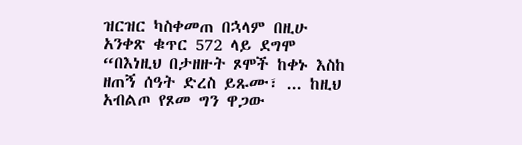ዝርዝር ካስቀመጠ በኋላም በዚሁ አንቀጽ ቁጥር 572 ላይ ደግሞ “በእነዚህ በታዘዙት ጾሞች ከቀኑ እስከ ዘጠኝ ሰዓት ድረስ ይጹሙ፣ ... ከዚህ አብልጦ የጾመ ግን ዋጋው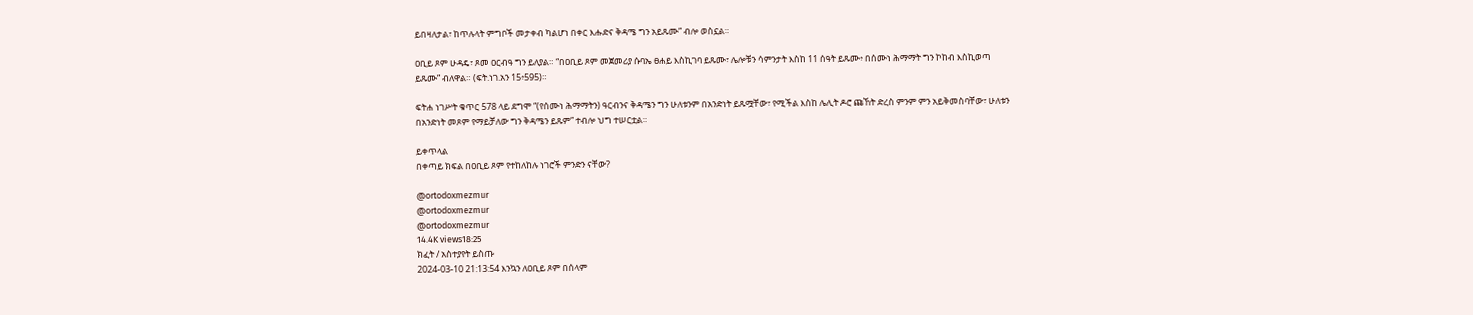ይበዛለታል፣ ከጥሉላት ምግቦች መታቀብ ካልሆነ በቀር እሑድና ቅዳሜ ግን አይጹሙ” ብሎ ወስኗል።

ዐቢይ ጾም ሁዳዴ፣ ጾመ ዐርብዓ ግን ይለያል። “በዐቢይ ጾም መጀመሪያ ሱባኤ ፀሐይ እስኪገባ ይጹሙ፣ ሌሎቹን ሳምንታት እስከ 11 ሰዓት ይጹሙ፥ በሰሙነ ሕማማት ግን ኮከብ እስኪወጣ ይጹሙ” ብለዋል። (ፍት.ነገ.አን 15፥595)።

ፍትሐ ነገሥት ቁጥር 578 ላይ ደግሞ “(የሰሙነ ሕማማትን) ዓርብንና ቅዳሜን ግን ሁለቱንም በአንድነት ይጹሟቸው፣ የሚችል እስከ ሌሊት ዶሮ ጩኸት ድረስ ምንም ምን አይቅመስባቸው፣ ሁለቱን በአንድነት መጾም የማይቻለው ግን ቅዳሜን ይጹም” ተብሎ ህግ ተሠርቷል።

ይቀጥላል
በቀጣይ ክፍል በዐቢይ ጾም የተከለከሉ ነገሮች ምንድን ናቸው?

@ortodoxmezmur
@ortodoxmezmur
@ortodoxmezmur
14.4K views18:25
ክፈት / አስተያየት ይስጡ
2024-03-10 21:13:54 እንኳን ለዐቢይ ጾም በሰላም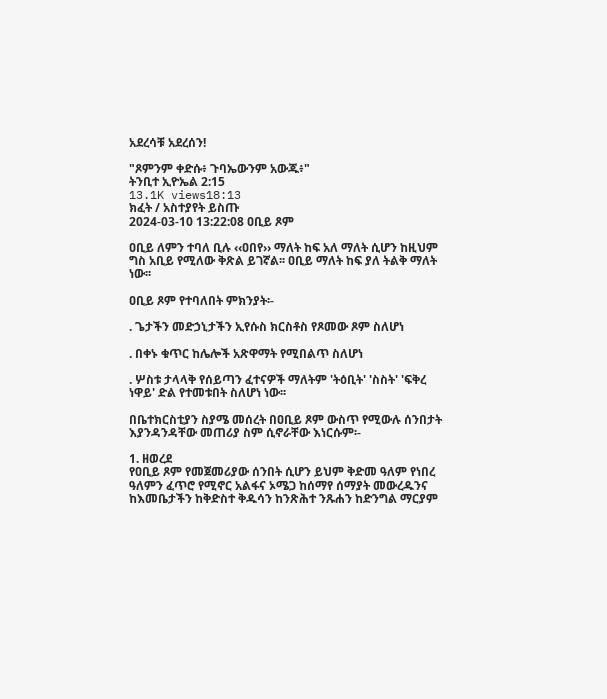አደረሳቹ አደረሰን!

"ጾምንም ቀድሱ፥ ጉባኤውንም አውጁ፥"
ትንቢተ ኢዮኤል 2:15
13.1K views18:13
ክፈት / አስተያየት ይስጡ
2024-03-10 13:22:08 ዐቢይ ጾም

ዐቢይ ለምን ተባለ ቢሉ ‹‹ዐበየ›› ማለት ከፍ አለ ማለት ሲሆን ከዚህም ግስ አቢይ የሚለው ቅጽል ይገኛል፡፡ ዐቢይ ማለት ከፍ ያለ ትልቅ ማለት ነው፡፡

ዐቢይ ጾም የተባለበት ምክንያት፡-

. ጌታችን መድኃኒታችን ኢየሱስ ክርስቶስ የጾመው ጾም ስለሆነ

. በቀኑ ቁጥር ከሌሎች አጽዋማት የሚበልጥ ስለሆነ

. ሦስቱ ታላላቅ የሰይጣን ፈተናዎች ማለትም 'ትዕቢት' 'ስስት' 'ፍቅረ ነዋይ' ድል የተመቱበት ስለሆነ ነው፡፡

በቤተክርስቲያን ስያሜ መሰረት በዐቢይ ጾም ውስጥ የሚውሉ ሰንበታት እያንዳንዳቸው መጠሪያ ስም ሲኖራቸው እነርሱም፡-

1. ዘወረደ
የዐቢይ ጾም የመጀመሪያው ሰንበት ሲሆን ይህም ቅድመ ዓለም የነበረ ዓለምን ፈጥሮ የሚኖር አልፋና ኦሜጋ ከሰማየ ሰማያት መውረዱንና ከእመቤታችን ከቅድስተ ቅዱሳን ከንጽሕተ ንጹሐን ከድንግል ማርያም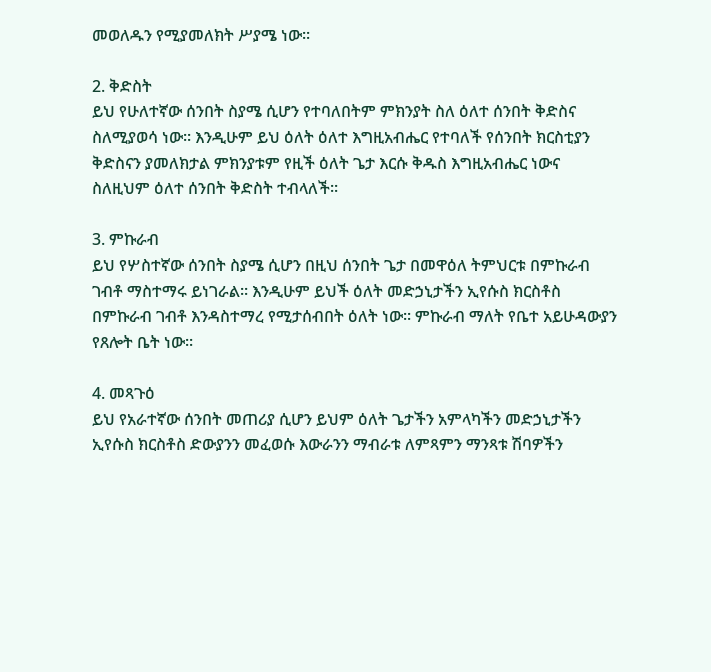መወለዱን የሚያመለክት ሥያሜ ነው፡፡

2. ቅድስት
ይህ የሁለተኛው ሰንበት ስያሜ ሲሆን የተባለበትም ምክንያት ስለ ዕለተ ሰንበት ቅድስና ስለሚያወሳ ነው፡፡ እንዲሁም ይህ ዕለት ዕለተ እግዚአብሔር የተባለች የሰንበት ክርስቲያን ቅድስናን ያመለክታል ምክንያቱም የዚች ዕለት ጌታ እርሱ ቅዱስ እግዚአብሔር ነውና ስለዚህም ዕለተ ሰንበት ቅድስት ተብላለች፡፡

3. ምኩራብ
ይህ የሦስተኛው ሰንበት ስያሜ ሲሆን በዚህ ሰንበት ጌታ በመዋዕለ ትምህርቱ በምኩራብ ገብቶ ማስተማሩ ይነገራል፡፡ እንዲሁም ይህች ዕለት መድኃኒታችን ኢየሱስ ክርስቶስ በምኩራብ ገብቶ እንዳስተማረ የሚታሰብበት ዕለት ነው፡፡ ምኩራብ ማለት የቤተ አይሁዳውያን የጸሎት ቤት ነው፡፡

4. መጻጉዕ
ይህ የአራተኛው ሰንበት መጠሪያ ሲሆን ይህም ዕለት ጌታችን አምላካችን መድኃኒታችን ኢየሱስ ክርስቶስ ድውያንን መፈወሱ እውራንን ማብራቱ ለምጻምን ማንጻቱ ሽባዎችን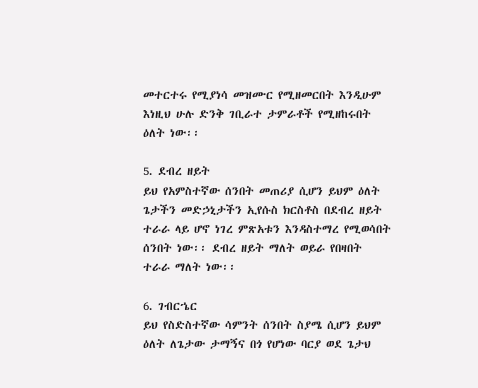መተርተሩ የሚያነሳ መዝሙር የሚዘመርበት እንዲሁም እነዚህ ሁሉ ድንቅ ገቢራተ ታምራቶች የሚዘከሩበት ዕለት ነው፡፡

5. ደብረ ዘይት
ይህ የአምስተኛው ሰንበት መጠሪያ ሲሆን ይህም ዕለት ጌታችን መድኃኒታችን ኢየሱስ ክርስቶስ በደብረ ዘይት ተራራ ላይ ሆኖ ነገረ ምጽአቱን እንዳስተማረ የሚወሳበት ሰንበት ነው፡፡ ደብረ ዘይት ማለት ወይራ የበዛበት ተራራ ማለት ነው፡፡

6. ገብርኄር
ይህ የስድስተኛው ሳምንት ሰንበት ስያሜ ሲሆን ይህም ዕለት ለጌታው ታማኝና በጎ የሆነው ባርያ ወደ ጌታህ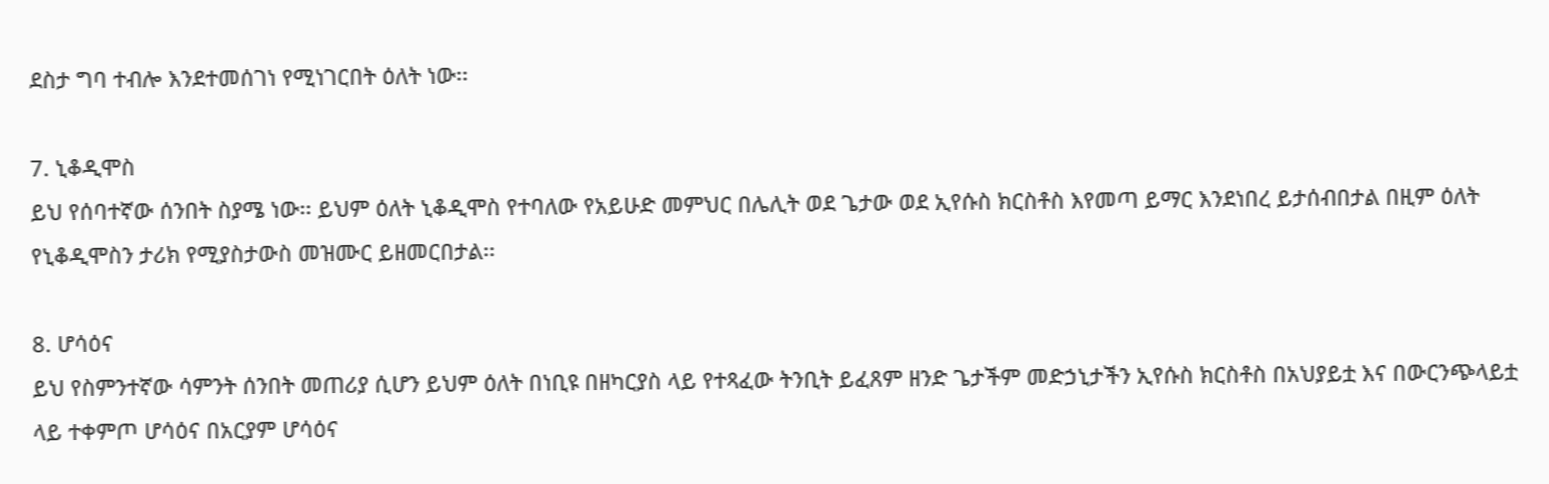ደስታ ግባ ተብሎ እንደተመሰገነ የሚነገርበት ዕለት ነው፡፡

7. ኒቆዲሞስ
ይህ የሰባተኛው ሰንበት ስያሜ ነው፡፡ ይህም ዕለት ኒቆዲሞስ የተባለው የአይሁድ መምህር በሌሊት ወደ ጌታው ወደ ኢየሱስ ክርስቶስ እየመጣ ይማር እንደነበረ ይታሰብበታል በዚም ዕለት የኒቆዲሞስን ታሪክ የሚያስታውስ መዝሙር ይዘመርበታል፡፡

8. ሆሳዕና
ይህ የስምንተኛው ሳምንት ሰንበት መጠሪያ ሲሆን ይህም ዕለት በነቢዩ በዘካርያስ ላይ የተጻፈው ትንቢት ይፈጸም ዘንድ ጌታችም መድኃኒታችን ኢየሱስ ክርስቶስ በአህያይቷ እና በውርንጭላይቷ ላይ ተቀምጦ ሆሳዕና በአርያም ሆሳዕና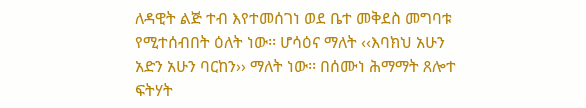ለዳዊት ልጅ ተብ እየተመሰገነ ወደ ቤተ መቅደስ መግባቱ የሚተሰብበት ዕለት ነው፡፡ ሆሳዕና ማለት ‹‹እባክህ አሁን አድን አሁን ባርከን›› ማለት ነው፡፡ በሰሙነ ሕማማት ጸሎተ ፍትሃት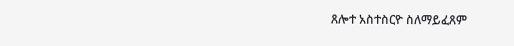ጸሎተ አስተስርዮ ስለማይፈጸም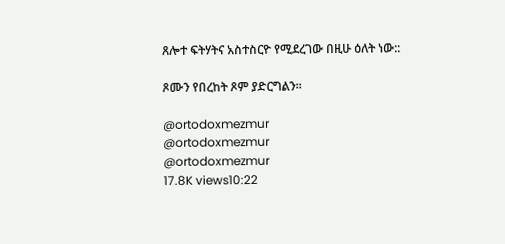ጸሎተ ፍትሃትና አስተስርዮ የሚደረገው በዚሁ ዕለት ነው::

ጾሙን የበረከት ጾም ያድርግልን፡፡

@ortodoxmezmur
@ortodoxmezmur
@ortodoxmezmur
17.8K views10:22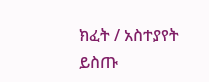ክፈት / አስተያየት ይስጡ